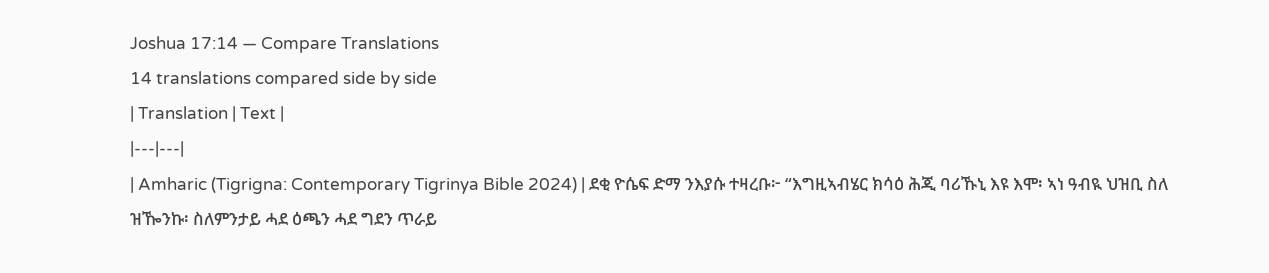Joshua 17:14 — Compare Translations
14 translations compared side by side
| Translation | Text |
|---|---|
| Amharic (Tigrigna: Contemporary Tigrinya Bible 2024) | ደቂ ዮሴፍ ድማ ንእያሱ ተዛረቡ፦ “እግዚኣብሄር ክሳዕ ሕጂ ባሪኹኒ እዩ እሞ፡ ኣነ ዓብዪ ህዝቢ ስለ ዝዀንኩ፡ ስለምንታይ ሓደ ዕጫን ሓደ ግደን ጥራይ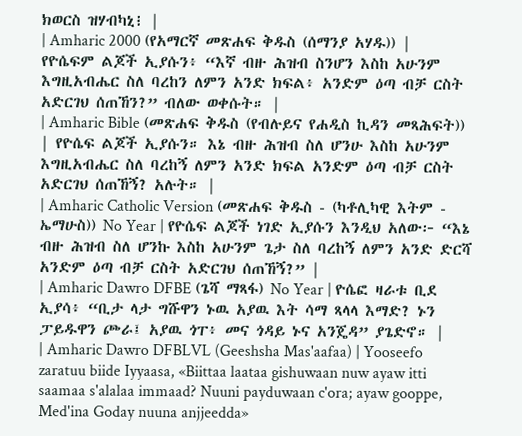ክወርስ ዝሃብካኒ፧ |
| Amharic 2000 (የአማርኛ መጽሐፍ ቅዱስ (ሰማንያ አሃዱ)) | የዮሴፍም ልጆች ኢያሱን፥ “እኛ ብዙ ሕዝብ ስንሆን እስከ አሁንም እግዚአብሔር ስለ ባረከን ለምን አንድ ክፍል፥ አንድም ዕጣ ብቻ ርስት አድርገህ ሰጠኸን?” ብለው ወቀሱት። |
| Amharic Bible (መጽሐፍ ቅዱስ (የብሉይና የሐዲስ ኪዳን መጻሕፍት)) | የዮሴፍ ልጆች ኢያሱን። እኔ ብዙ ሕዝብ ስለ ሆንሁ እስከ አሁንም እግዚአብሔር ስለ ባረከኝ ለምን አንድ ክፍል አንድም ዕጣ ብቻ ርስት አድርገህ ሰጠኸኝ? አሉት። |
| Amharic Catholic Version (መጽሐፍ ቅዱስ - (ካቶሊካዊ እትም - ኤማሁስ)) No Year | የዮሴፍ ልጆች ነገድ ኢያሱን እንዲህ አለው፦ “እኔ ብዙ ሕዝብ ስለ ሆንኩ እስከ አሁንም ጌታ ስለ ባረከኝ ለምን አንድ ድርሻ አንድም ዕጣ ብቻ ርስት አድርገህ ሰጠኸኝ?” |
| Amharic Dawro DFBE (ጌሻ ማጻፋ) No Year | ዮሴፎ ዛራቱ ቢደ ኢያሳ፥ “ቢታ ላታ ግሹዋን ኑዉ አያዉ እት ሳማ ጻላላ እማድ? ኑን ፓይዱዋን ጮራ፤ አያዉ ጎፐ፥ መና ጎዳይ ኑና አንጄዳ” ያጌድኖ። |
| Amharic Dawro DFBLVL (Geeshsha Mas'aafaa) | Yooseefo zaratuu biide Iyyaasa, «Biittaa laataa gishuwaan nuw ayaw itti saamaa s'alalaa immaad? Nuuni payduwaan c'ora; ayaw gooppe, Med'ina Goday nuuna anjjeedda»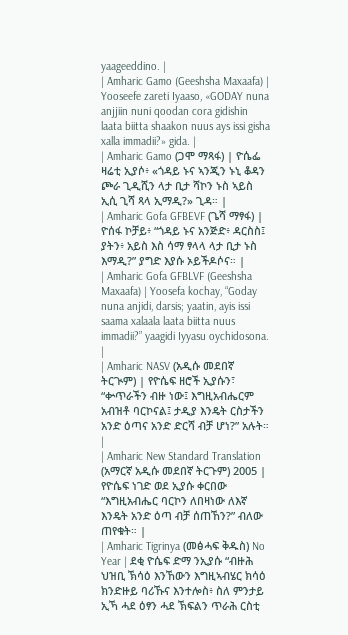yaageeddino. |
| Amharic Gamo (Geeshsha Maxaafa) | Yooseefe zareti Iyaaso, «GODAY nuna anjjiin nuni qoodan cora gidishin laata biitta shaakon nuus ays issi gisha xalla immadii?» gida. |
| Amharic Gamo (ጋሞ ማጻፋ) | ዮሴፌ ዛሬቲ ኢያሶ፥ «ጎዳይ ኑና ኣንጂን ኑኒ ቆዳን ጮራ ጊዲሺን ላታ ቢታ ሻኮን ኑስ ኣይስ ኢሲ ጊሻ ጻላ ኢማዲ?» ጊዳ። |
| Amharic Gofa GFBEVF (ጌሻ ማፃፋ) | ዮሰፋ ኮቻይ፥ “ጎዳይ ኑና አንጅድ፥ ዳርስስ፤ ያትን፥ አይስ እስ ሳማ ፃላላ ላታ ቢታ ኑስ እማዲ?” ያግድ እያሱ ኦይችዶሶና። |
| Amharic Gofa GFBLVF (Geeshsha Maxaafa) | Yoosefa kochay, “Goday nuna anjidi, darsis; yaatin, ayis issi saama xalaala laata biitta nuus immadii?” yaagidi Iyyasu oychidosona. |
| Amharic NASV (አዲሱ መደበኛ ትርጒም) | የዮሴፍ ዘሮች ኢያሱን፣ “ቍጥራችን ብዙ ነው፤ እግዚአብሔርም አብዝቶ ባርኮናል፤ ታዲያ እንዴት ርስታችን አንድ ዕጣና አንድ ድርሻ ብቻ ሆነ?” አሉት። |
| Amharic New Standard Translation (አማርኛ አዲሱ መደበኛ ትርጉም) 2005 | የዮሴፍ ነገድ ወደ ኢያሱ ቀርበው “እግዚአብሔር ባርኮን ለበዛነው ለእኛ እንዴት አንድ ዕጣ ብቻ ሰጠኸን?” ብለው ጠየቁት። |
| Amharic Tigrinya (መፅሓፍ ቅዱስ) No Year | ደቂ ዮሴፍ ድማ ንኢያሱ “ብዙሕ ህዝቢ ኽሳዕ እንኸውን እግዚኣብሄር ክሳዕ ክንድዙይ ባሪኹና እንተሎስ፥ ስለ ምንታይ ኢኻ ሓደ ዕፃን ሓደ ኽፍልን ጥራሕ ርስቲ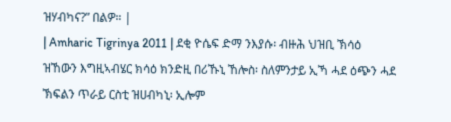ዝሃብካና?” በልዎ። |
| Amharic Tigrinya 2011 | ደቂ ዮሴፍ ድማ ንእያሱ፡ ብዙሕ ህዝቢ ኽሳዕ ዝኸውን እግዚኣብሄር ክሳዕ ክንድዚ በሪኹኒ ኸሎስ፡ ስለምንታይ ኢኻ ሓደ ዕጭን ሓደ ኽፍልን ጥራይ ርስቲ ዝሀብካኒ፡ ኢሎም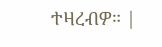ተዛረብዎ። |